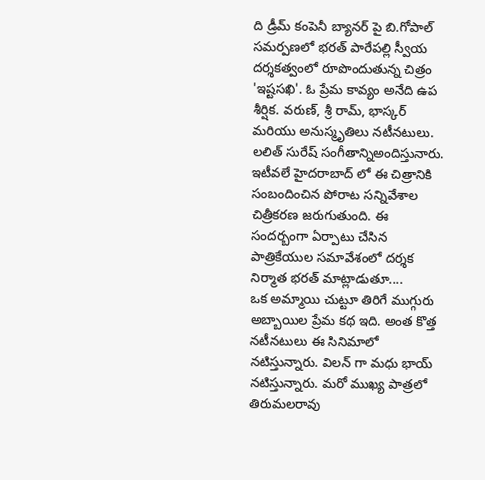ది డ్రీమ్ కంపెనీ బ్యానర్ పై బి.గోపాల్ సమర్పణలో భరత్ పారేపల్లి స్వీయ దర్శకత్వంలో రూపొందుతున్న చిత్రం 'ఇష్టసఖి'. ఓ ప్రేమ కావ్యం అనేది ఉప శీర్షిక. వరుణ్, శ్రీ రామ్, భాస్కర్ మరియు అనుస్మృతిలు నటీనటులు. లలిత్ సురేష్ సంగీతాన్నిఅందిస్తునారు. ఇటీవలే హైదరాబాద్ లో ఈ చిత్రానికి సంబందించిన పోరాట సన్నివేశాల చిత్రీకరణ జరుగుతుంది. ఈ సందర్బంగా ఏర్పాటు చేసిన పాత్రికేయుల సమావేశంలో దర్శక నిర్మాత భరత్ మాట్లాడుతూ....
ఒక అమ్మాయి చుట్టూ తిరిగే ముగ్గురు అబ్బాయిల ప్రేమ కథ ఇది. అంత కొత్త నటీనటులు ఈ సినిమాలో నటిస్తున్నారు. విలన్ గా మధు భాయ్ నటిస్తున్నారు. మరో ముఖ్య పాత్రలో తిరుమలరావు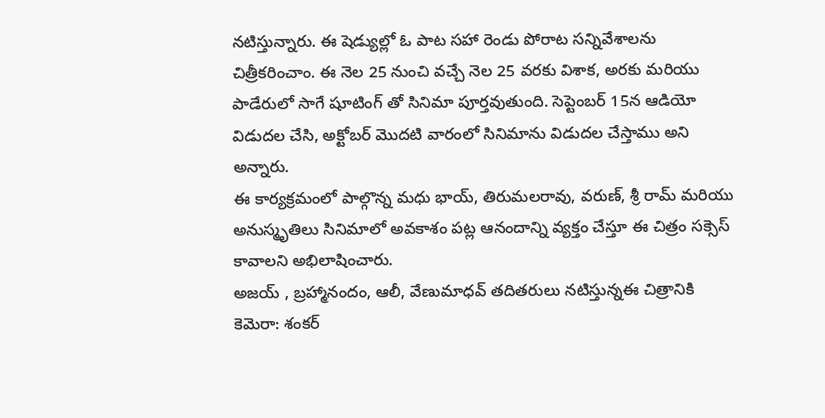నటిస్తున్నారు. ఈ షెడ్యుల్లో ఓ పాట సహా రెండు పోరాట సన్నివేశాలను చిత్రీకరించాం. ఈ నెల 25 నుంచి వచ్చే నెల 25 వరకు విశాక, అరకు మరియు పాడేరులో సాగే షూటింగ్ తో సినిమా పూర్తవుతుంది. సెప్టెంబర్ 15న ఆడియో విడుదల చేసి, అక్టోబర్ మొదటి వారంలో సినిమాను విడుదల చేస్తాము అని అన్నారు.
ఈ కార్యక్రమంలో పాల్గొన్న మధు భాయ్, తిరుమలరావు, వరుణ్, శ్రీ రామ్ మరియు అనుస్మృతిలు సినిమాలో అవకాశం పట్ల ఆనందాన్ని వ్యక్తం చేస్తూ ఈ చిత్రం సక్సెస్ కావాలని అభిలాషించారు.
అజయ్ , బ్రహ్మానందం, ఆలీ, వేణుమాధవ్ తదితరులు నటిస్తున్నఈ చిత్రానికి కెమెరా: శంకర్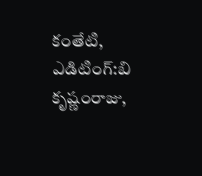కంతేటి, ఎడిటింగ్:బి కృష్ణంరాజు,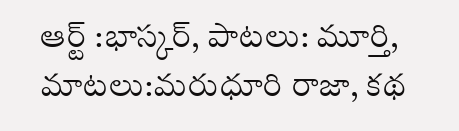ఆర్ట్ :భాస్కర్, పాటలు: మూర్తి, మాటలు:మరుధూరి రాజా, కథ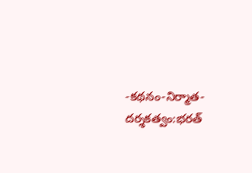-కథనం-నిర్మాత-దర్శకత్వం:భరత్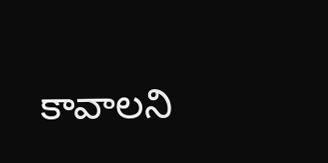కావాలని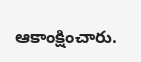ఆకాంక్షించారు.